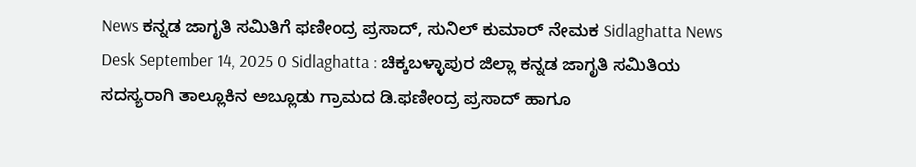News ಕನ್ನಡ ಜಾಗೃತಿ ಸಮಿತಿಗೆ ಫಣೀಂದ್ರ ಪ್ರಸಾದ್, ಸುನಿಲ್ ಕುಮಾರ್ ನೇಮಕ Sidlaghatta News Desk September 14, 2025 0 Sidlaghatta : ಚಿಕ್ಕಬಳ್ಳಾಪುರ ಜಿಲ್ಲಾ ಕನ್ನಡ ಜಾಗೃತಿ ಸಮಿತಿಯ ಸದಸ್ಯರಾಗಿ ತಾಲ್ಲೂಕಿನ ಅಬ್ಲೂಡು ಗ್ರಾಮದ ಡಿ.ಫಣೀಂದ್ರ ಪ್ರಸಾದ್ ಹಾಗೂ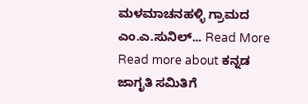ಮಳಮಾಚನಹಳ್ಳಿ ಗ್ರಾಮದ ಎಂ.ಎ.ಸುನಿಲ್... Read More Read more about ಕನ್ನಡ ಜಾಗೃತಿ ಸಮಿತಿಗೆ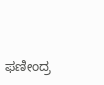ಫಣೀಂದ್ರ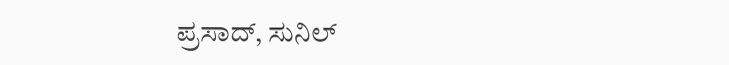ಪ್ರಸಾದ್, ಸುನಿಲ್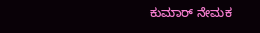ಕುಮಾರ್ ನೇಮಕ